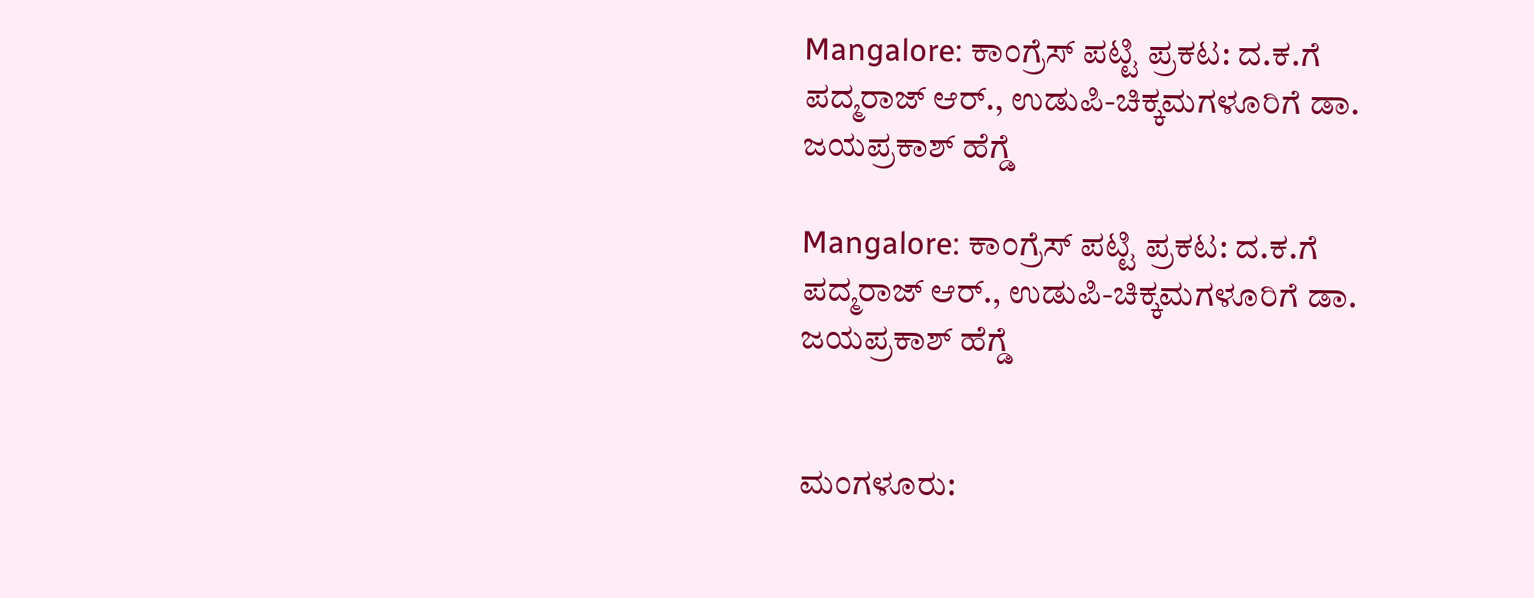Mangalore: ಕಾಂಗ್ರೆಸ್ ಪಟ್ಟಿ ಪ್ರಕಟ: ದ.ಕ.ಗೆ ಪದ್ಮರಾಜ್ ಆರ್., ಉಡುಪಿ-ಚಿಕ್ಕಮಗಳೂರಿಗೆ ಡಾ. ಜಯಪ್ರಕಾಶ್ ಹೆಗ್ಡೆ

Mangalore: ಕಾಂಗ್ರೆಸ್ ಪಟ್ಟಿ ಪ್ರಕಟ: ದ.ಕ.ಗೆ ಪದ್ಮರಾಜ್ ಆರ್., ಉಡುಪಿ-ಚಿಕ್ಕಮಗಳೂರಿಗೆ ಡಾ. ಜಯಪ್ರಕಾಶ್ ಹೆಗ್ಡೆ


ಮಂಗಳೂರು: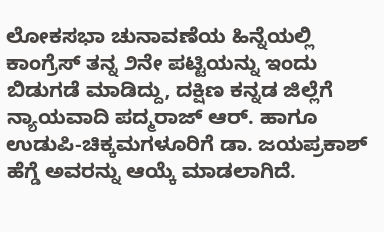ಲೋಕಸಭಾ ಚುನಾವಣೆಯ ಹಿನ್ನೆಯಲ್ಲಿ ಕಾಂಗ್ರೆಸ್ ತನ್ನ ೨ನೇ ಪಟ್ಟಿಯನ್ನು ಇಂದು ಬಿಡುಗಡೆ ಮಾಡಿದ್ದು, ದಕ್ಷಿಣ ಕನ್ನಡ ಜಿಲ್ಲೆಗೆ ನ್ಯಾಯವಾದಿ ಪದ್ಮರಾಜ್ ಆರ್. ಹಾಗೂ ಉಡುಪಿ-ಚಿಕ್ಕಮಗಳೂರಿಗೆ ಡಾ. ಜಯಪ್ರಕಾಶ್ ಹೆಗ್ಡೆ ಅವರನ್ನು ಆಯ್ಕೆ ಮಾಡಲಾಗಿದೆ.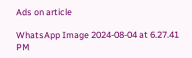Ads on article

WhatsApp Image 2024-08-04 at 6.27.41 PM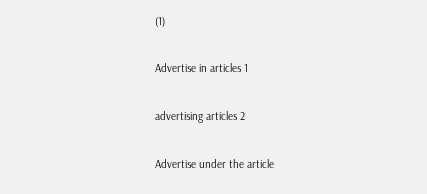(1)

Advertise in articles 1

advertising articles 2

Advertise under the article